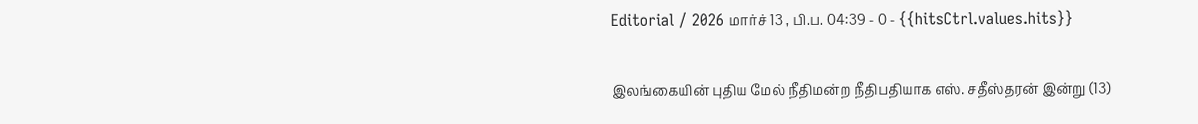Editorial / 2026 மார்ச் 13 , பி.ப. 04:39 - 0 - {{hitsCtrl.values.hits}}

இலங்கையின் புதிய மேல் நீதிமன்ற நீதிபதியாக எஸ். சதீஸ்தரன் இன்று (13)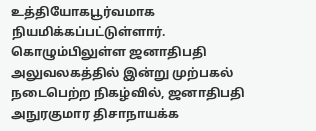உத்தியோகபூர்வமாக நியமிக்கப்பட்டுள்ளார்.
கொழும்பிலுள்ள ஜனாதிபதி அலுவலகத்தில் இன்று முற்பகல் நடைபெற்ற நிகழ்வில், ஜனாதிபதி அநுரகுமார திசாநாயக்க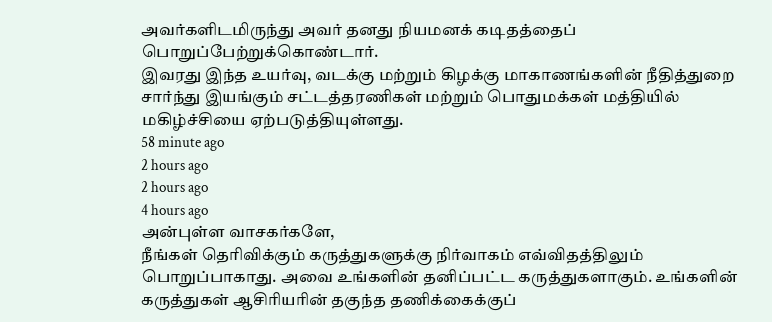அவர்களிடமிருந்து அவர் தனது நியமனக் கடிதத்தைப் பொறுப்பேற்றுக்கொண்டார்.
இவரது இந்த உயர்வு, வடக்கு மற்றும் கிழக்கு மாகாணங்களின் நீதித்துறை சார்ந்து இயங்கும் சட்டத்தரணிகள் மற்றும் பொதுமக்கள் மத்தியில் மகிழ்ச்சியை ஏற்படுத்தியுள்ளது.
58 minute ago
2 hours ago
2 hours ago
4 hours ago
அன்புள்ள வாசகர்களே,
நீங்கள் தெரிவிக்கும் கருத்துகளுக்கு நிர்வாகம் எவ்விதத்திலும் பொறுப்பாகாது. அவை உங்களின் தனிப்பட்ட கருத்துகளாகும். உங்களின் கருத்துகள் ஆசிரியரின் தகுந்த தணிக்கைக்குப்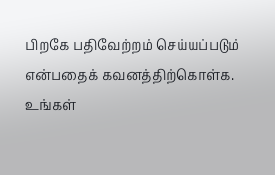பிறகே பதிவேற்றம் செய்யப்படும் என்பதைக் கவனத்திற்கொள்க. உங்கள்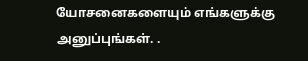யோசனைகளையும் எங்களுக்கு அனுப்புங்கள். .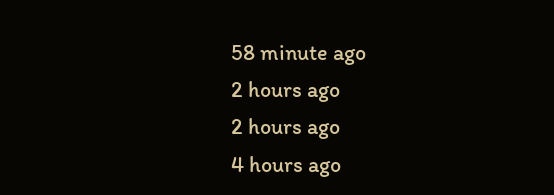58 minute ago
2 hours ago
2 hours ago
4 hours ago